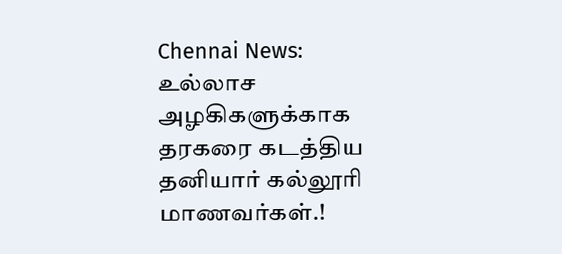Chennai News: உல்லாச அழகிகளுக்காக தரகரை கடத்திய தனியார் கல்லூரி மாணவர்கள்.!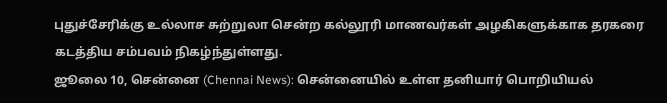புதுச்சேரிக்கு உல்லாச சுற்றுலா சென்ற கல்லூரி மாணவர்கள் அழகிகளுக்காக தரகரை கடத்திய சம்பவம் நிகழ்ந்துள்ளது.
ஜூலை 10, சென்னை (Chennai News): சென்னையில் உள்ள தனியார் பொறியியல்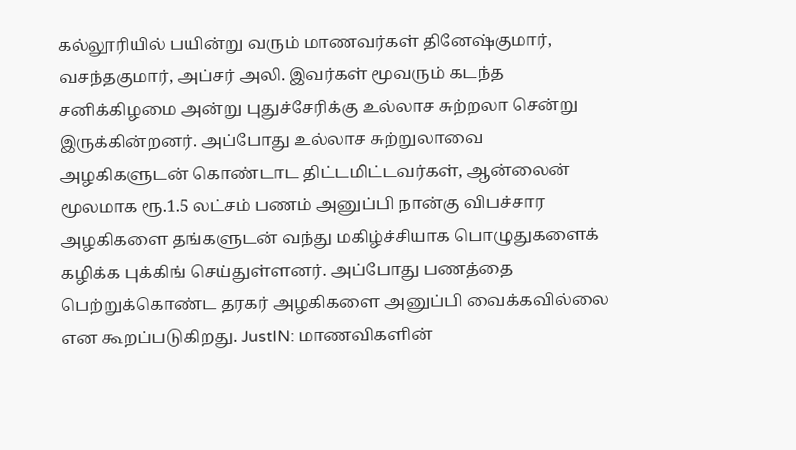கல்லூரியில் பயின்று வரும் மாணவர்கள் தினேஷ்குமார், வசந்தகுமார், அப்சர் அலி. இவர்கள் மூவரும் கடந்த சனிக்கிழமை அன்று புதுச்சேரிக்கு உல்லாச சுற்றலா சென்று இருக்கின்றனர். அப்போது உல்லாச சுற்றுலாவை அழகிகளுடன் கொண்டாட திட்டமிட்டவர்கள், ஆன்லைன் மூலமாக ரூ.1.5 லட்சம் பணம் அனுப்பி நான்கு விபச்சார அழகிகளை தங்களுடன் வந்து மகிழ்ச்சியாக பொழுதுகளைக் கழிக்க புக்கிங் செய்துள்ளனர். அப்போது பணத்தை பெற்றுக்கொண்ட தரகர் அழகிகளை அனுப்பி வைக்கவில்லை என கூறப்படுகிறது. JustIN: மாணவிகளின்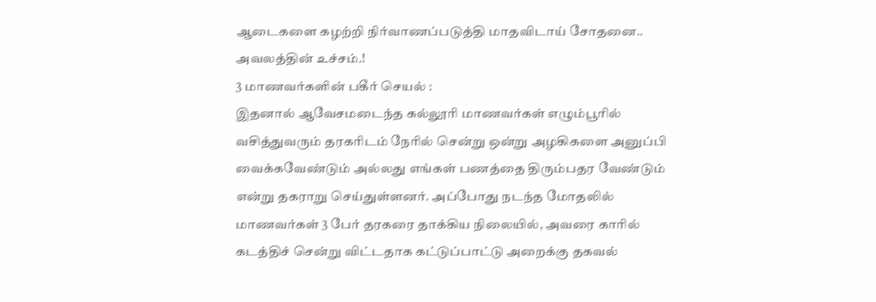ஆடைகளை கழற்றி நிர்வாணப்படுத்தி மாதவிடாய் சோதனை.. அவலத்தின் உச்சம்.!
3 மாணவர்களின் பகீர் செயல் :
இதனால் ஆவேசமடைந்த கல்லூரி மாணவர்கள் எழும்பூரில் வசித்துவரும் தரகரிடம் நேரில் சென்று ஒன்று அழகிகளை அனுப்பி வைக்கவேண்டும் அல்லது எங்கள் பணத்தை திரும்பதர வேண்டும் என்று தகராறு செய்துள்ளனர். அப்போது நடந்த மோதலில் மாணவர்கள் 3 பேர் தரகரை தாக்கிய நிலையில், அவரை காரில் கடத்திச் சென்று விட்டதாக கட்டுப்பாட்டு அறைக்கு தகவல்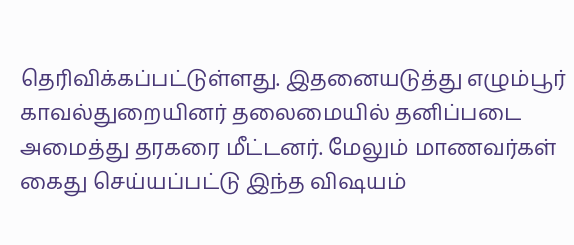தெரிவிக்கப்பட்டுள்ளது. இதனையடுத்து எழும்பூர் காவல்துறையினர் தலைமையில் தனிப்படை அமைத்து தரகரை மீட்டனர். மேலும் மாணவர்கள் கைது செய்யப்பட்டு இந்த விஷயம்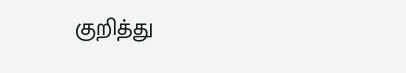குறித்து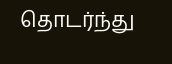தொடர்ந்து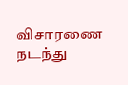விசாரணை நடந்து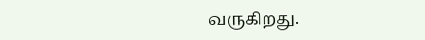வருகிறது.